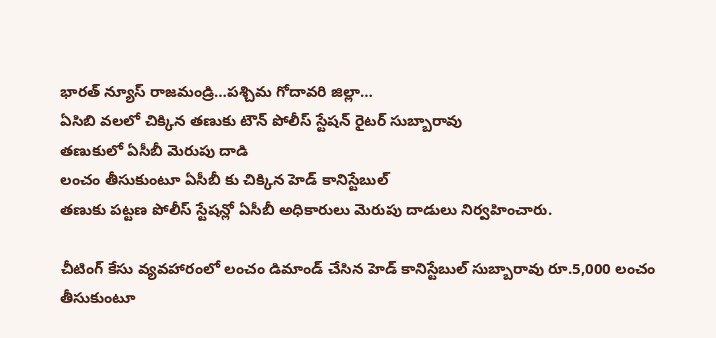భారత్ న్యూస్ రాజమండ్రి…పశ్చిమ గోదావరి జిల్లా…
ఏసిబి వలలో చిక్కిన తణుకు టౌన్ పోలీస్ స్టేషన్ రైటర్ సుబ్బారావు
తణుకులో ఏసీబీ మెరుపు దాడి
లంచం తీసుకుంటూ ఏసీబీ కు చిక్కిన హెడ్ కానిస్టేబుల్
తణుకు పట్టణ పోలీస్ స్టేషన్లో ఏసీబీ అధికారులు మెరుపు దాడులు నిర్వహించారు.

చీటింగ్ కేసు వ్యవహారంలో లంచం డిమాండ్ చేసిన హెడ్ కానిస్టేబుల్ సుబ్బారావు రూ.5,000 లంచం తీసుకుంటూ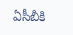ఏసీబీకి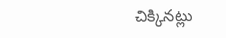చిక్కినట్లు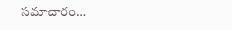సమాచారం…